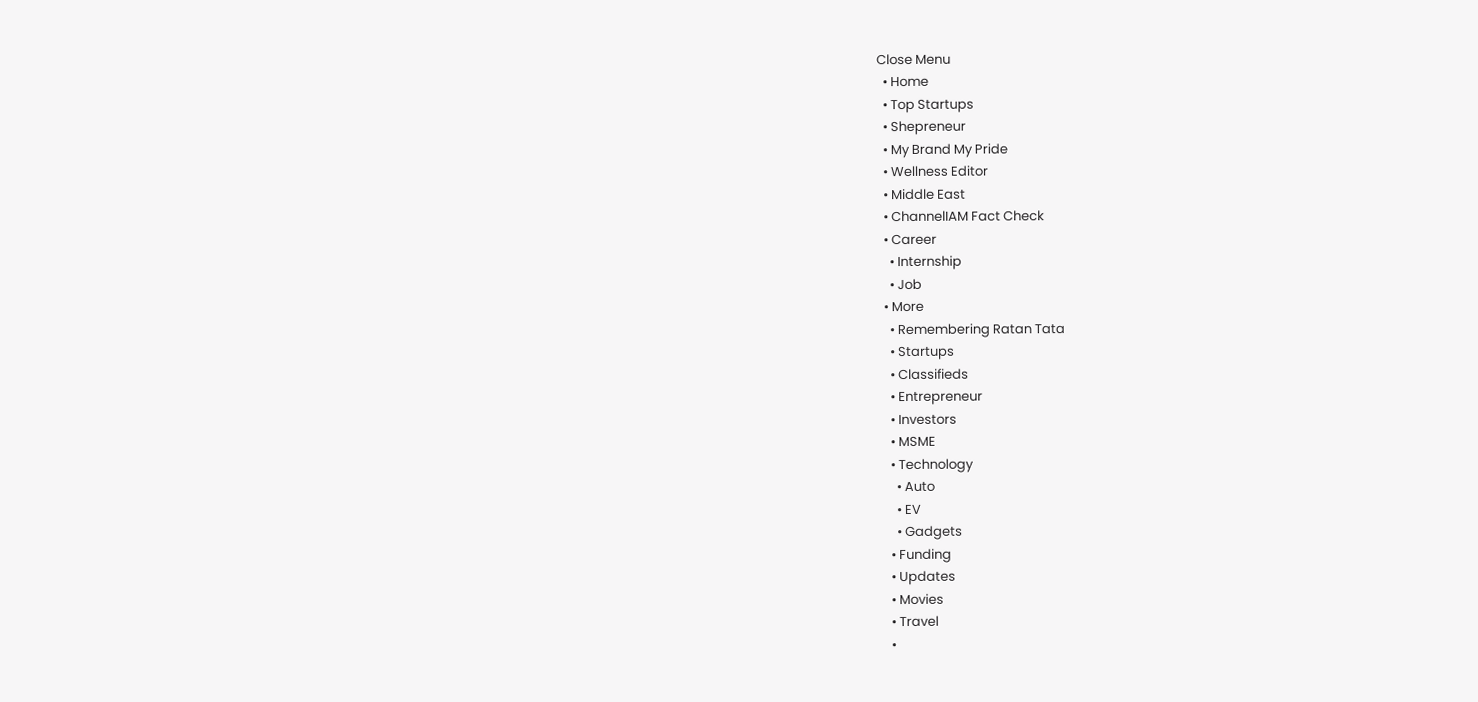Close Menu
  • Home
  • Top Startups
  • Shepreneur
  • My Brand My Pride
  • Wellness Editor
  • Middle East
  • ChannelIAM Fact Check
  • Career
    • Internship
    • Job
  • More
    • Remembering Ratan Tata
    • Startups
    • Classifieds
    • Entrepreneur
    • Investors
    • MSME
    • Technology
      • Auto
      • EV
      • Gadgets
    • Funding
    • Updates
    • Movies
    • Travel
    •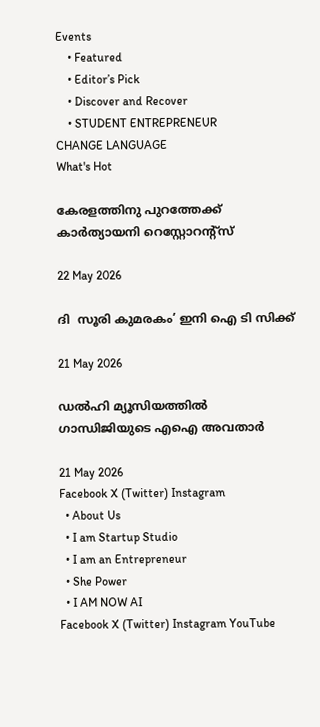Events
    • Featured
    • Editor’s Pick
    • Discover and Recover
    • STUDENT ENTREPRENEUR
CHANGE LANGUAGE
What's Hot

കേരളത്തിനു പുറത്തേക്ക് കാർത്യായനി റെസ്റ്റോറന്റ്സ്

22 May 2026

ദി  സൂരി കുമരകം’ ഇനി ഐ ടി സിക്ക്

21 May 2026

ഡൽഹി മ്യൂസിയത്തിൽ ഗാന്ധിജിയുടെ എഐ അവതാർ

21 May 2026
Facebook X (Twitter) Instagram
  • About Us
  • I am Startup Studio
  • I am an Entrepreneur
  • She Power
  • I AM NOW AI
Facebook X (Twitter) Instagram YouTube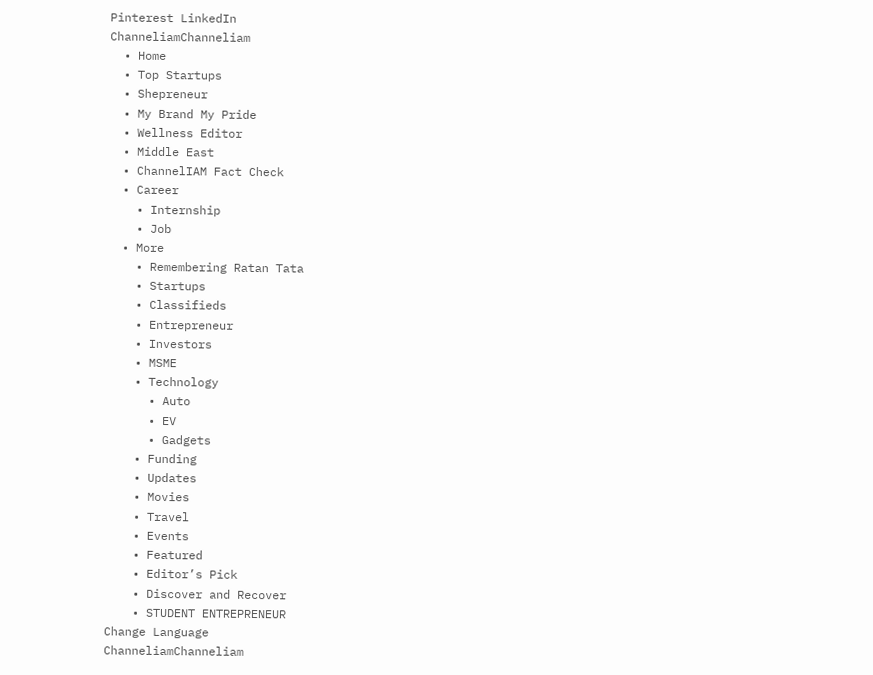Pinterest LinkedIn
ChanneliamChanneliam
  • Home
  • Top Startups
  • Shepreneur
  • My Brand My Pride
  • Wellness Editor
  • Middle East
  • ChannelIAM Fact Check
  • Career
    • Internship
    • Job
  • More
    • Remembering Ratan Tata
    • Startups
    • Classifieds
    • Entrepreneur
    • Investors
    • MSME
    • Technology
      • Auto
      • EV
      • Gadgets
    • Funding
    • Updates
    • Movies
    • Travel
    • Events
    • Featured
    • Editor’s Pick
    • Discover and Recover
    • STUDENT ENTREPRENEUR
Change Language
ChanneliamChanneliam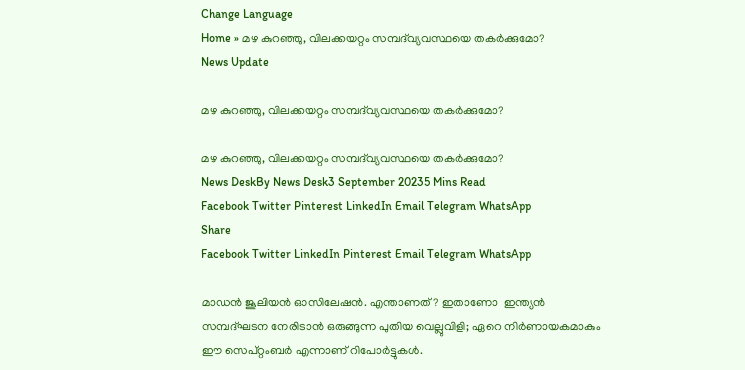Change Language
Home » മഴ കുറഞ്ഞു, വിലക്കയറ്റം സമ്പദ്‌വ്യവസ്ഥയെ തകർക്കുമോ?
News Update

മഴ കുറഞ്ഞു, വിലക്കയറ്റം സമ്പദ്‌വ്യവസ്ഥയെ തകർക്കുമോ?

മഴ കുറഞ്ഞു, വിലക്കയറ്റം സമ്പദ്‌വ്യവസ്ഥയെ തകർക്കുമോ?
News DeskBy News Desk3 September 20235 Mins Read
Facebook Twitter Pinterest LinkedIn Email Telegram WhatsApp
Share
Facebook Twitter LinkedIn Pinterest Email Telegram WhatsApp

മാഡൻ ജൂലിയൻ ഓസിലേഷൻ. എന്താണത് ? ഇതാണോ  ഇന്ത്യൻ സമ്പദ്ഘടന നേരിടാൻ ഒരുങ്ങുന്ന പുതിയ വെല്ലുവിളി; ഏറെ നിർണായകമാകും ഈ സെപ്റ്റംബർ എന്നാണ് റിപോർട്ടുകൾ.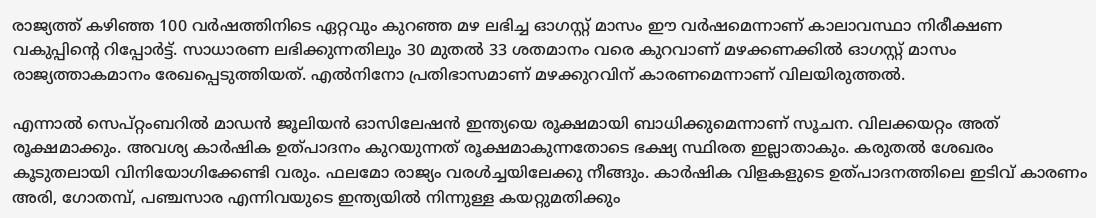രാജ്യത്ത് കഴിഞ്ഞ 100 വര്‍ഷത്തിനിടെ ഏറ്റവും കുറഞ്ഞ മഴ ലഭിച്ച ഓഗസ്റ്റ് മാസം ഈ വര്‍ഷമെന്നാണ് കാലാവസ്ഥാ നിരീക്ഷണ വകുപ്പിന്റെ റിപ്പോര്‍ട്ട്. സാധാരണ ലഭിക്കുന്നതിലും 30 മുതല്‍ 33 ശതമാനം വരെ കുറവാണ് മഴക്കണക്കില്‍ ഓഗസ്റ്റ് മാസം രാജ്യത്താകമാനം രേഖപ്പെടുത്തിയത്. എല്‍നിനോ പ്രതിഭാസമാണ് മഴക്കുറവിന് കാരണമെന്നാണ് വിലയിരുത്തല്‍.

എന്നാൽ സെപ്റ്റംബറിൽ മാഡൻ ജൂലിയൻ ഓസിലേഷൻ ഇന്ത്യയെ രൂക്ഷമായി ബാധിക്കുമെന്നാണ്‌ സൂചന. വിലക്കയറ്റം അത് രൂക്ഷമാക്കും. അവശ്യ കാർഷിക ഉത്പാദനം കുറയുന്നത് രൂക്ഷമാകുന്നതോടെ ഭക്ഷ്യ സ്ഥിരത ഇല്ലാതാകും. കരുതൽ ശേഖരം കൂടുതലായി വിനിയോഗിക്കേണ്ടി വരും. ഫലമോ രാജ്യം വരൾച്ചയിലേക്കു നീങ്ങും. കാർഷിക വിളകളുടെ ഉത്പാദനത്തിലെ ഇടിവ് കാരണം അരി, ഗോതമ്പ്, പഞ്ചസാര എന്നിവയുടെ ഇന്ത്യയിൽ നിന്നുള്ള കയറ്റുമതിക്കും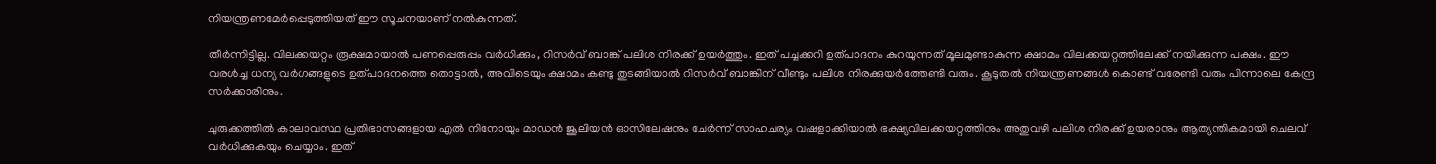നിയന്ത്രണമേർപ്പെടുത്തിയത് ഈ സൂചനയാണ് നൽകുന്നത്.

തീർന്നിട്ടില്ല. വിലക്കയറ്റം രൂക്ഷമായാൽ പണപ്പെരുപ്പം വർധിക്കും, റിസർവ് ബാങ്ക് പലിശ നിരക്ക് ഉയർത്തും. ഇത് പച്ചക്കറി ഉത്പാദനം കുറയുന്നത് മൂലമുണ്ടാകുന്ന ക്ഷാമം വിലക്കയറ്റത്തിലേക്ക് നയിക്കുന്ന പക്ഷം. ഈ വരൾച്ച ധന്യ വർഗങ്ങളുടെ ഉത്പാദനത്തെ തൊട്ടാൽ, അവിടെയും ക്ഷാമം കണ്ടു തുടങ്ങിയാൽ റിസർവ് ബാങ്കിന് വീണ്ടും പലിശ നിരക്കുയർത്തേണ്ടി വരും. കൂടുതൽ നിയന്ത്രണങ്ങൾ കൊണ്ട് വരേണ്ടി വരും പിന്നാലെ കേന്ദ്ര സർക്കാരിനും.

ചുരുക്കത്തിൽ കാലാവസ്ഥ പ്രതിഭാസങ്ങളായ എൽ നിനോയും മാഡൻ ജൂലിയൻ ഓസിലേഷനും ചേർന്ന് സാഹചര്യം വഷളാക്കിയാൽ ഭക്ഷ്യവിലക്കയറ്റത്തിനും അതുവഴി പലിശ നിരക്ക് ഉയരാനും ആത്യന്തികമായി ചെലവ് വർധിക്കുകയും ചെയ്യാം. ഇത്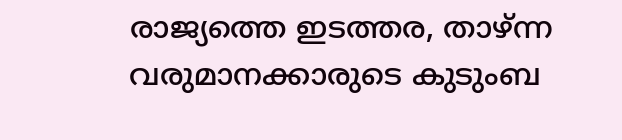രാജ്യത്തെ ഇടത്തര, താഴ്ന്ന വരുമാനക്കാരുടെ കുടുംബ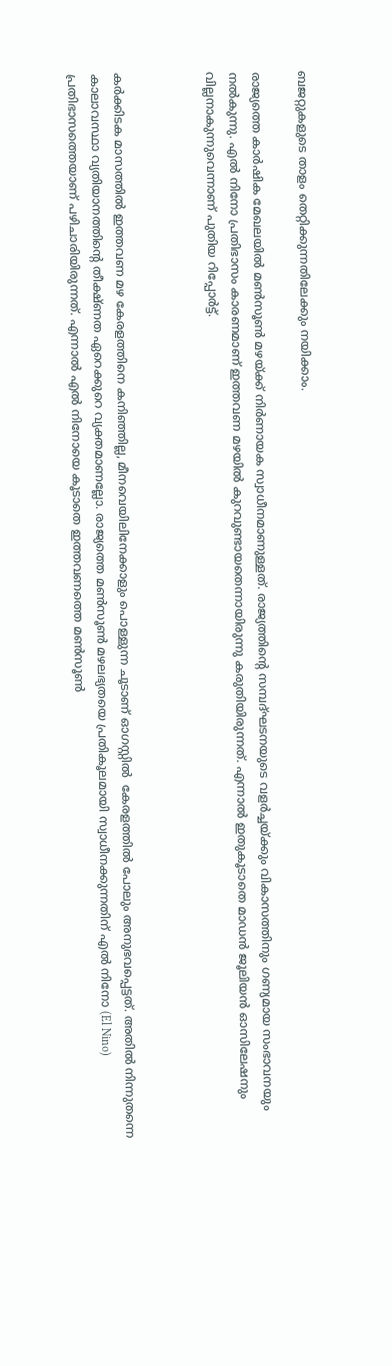ബജറ്റുകളുടെ താളം തെറ്റിക്കുന്നതിലേക്കും നയിക്കാം.

രാജ്യത്തെ കാർഷിക മേഖലയിൽ മൺസൂൺ മഴയ്ക്ക് നിർണായക സ്വാധീനമാണുള്ളത്. രാജ്യത്തിന്റെ സമ്പദ്ഘടനയുടെ വളർച്ചയ്ക്കും വികാസത്തിനും ഗണ്യമായ സംഭാവനയും നൽകുന്നു. എൽ നിനോ പ്രതിഭാസം കാരണമാണ് ഇത്തവണ മഴയിൽ കുറവുണ്ടായതെന്നായിരുന്നു കരുതിയിരുന്നത്. എന്നാൽ ഇതുകൂടാതെ മാഡൻ ജൂലിയൻ ഓസിലേഷനും വില്ലനാകുന്നുവെന്നാണ് പുതിയ റിപ്പോർട്ട്.



കർക്കിടക മാസത്തിൽ ഇത്തവണ മഴ കേരളത്തിനെ കനിഞ്ഞില്ല, മീനവെയിലിനേക്കാളും പൊള്ളുന്ന ചൂടാണ് ഓഗസ്റ്റിൽ  കേരളത്തിൽ പോലും അനുഭവപ്പെട്ടത്. അതിൽ നിന്നുതന്നെ കാലാവസ്ഥാ വ്യതിയാനത്തിന്റെ തീക്ഷ്ണത ഏറെക്കുറെ വ്യക്തമാണല്ലോ. രാജ്യത്തെ മൺസൂൺ മഴലഭ്യതയെ പ്രതികൂലമായി സ്വാധീനക്കുന്നതിന് എൽ നിനോ (El Nino) പ്രതിഭാസത്തെയാണ് പഴിചാരിയിരുന്നത്. എന്നാൽ എൽ നിനോയെ കൂടാതെ ഇത്തവണത്തെ മൺസൂൺ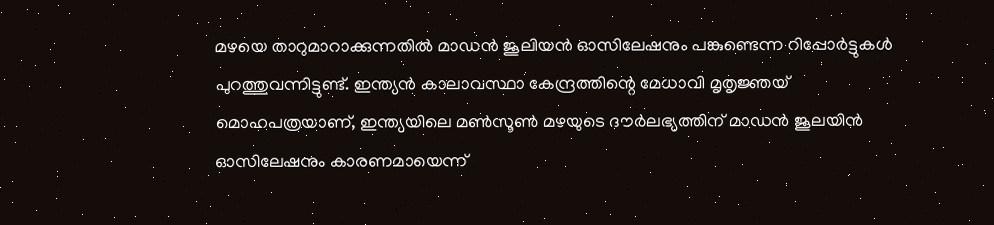മഴയെ താറുമാറാക്കുന്നതിൽ മാഡൻ ജൂലിയൻ ഓസിലേഷനും പങ്കുണ്ടെന്ന റിപ്പോർട്ടുകൾ പുറത്തുവന്നിട്ടുണ്ട്. ഇന്ത്യൻ കാലാവസ്ഥാ കേന്ദ്രത്തിന്റെ മേധാവി മൃതൃജ്ഞയ് മൊഹപത്രയാണ്, ഇന്ത്യയിലെ മൺസൂൺ മഴയുടെ ദൗർലഭ്യത്തിന് മാഡൻ ജൂലയിൻ ഓസിലേഷനും കാരണമായെന്ന്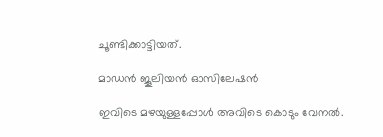ചൂണ്ടിക്കാട്ടിയത്.

മാഡൻ ജൂലിയൻ ഓസിലേഷൻ

ഇവിടെ മഴയുള്ളപ്പോൾ അവിടെ കൊടും വേനൽ.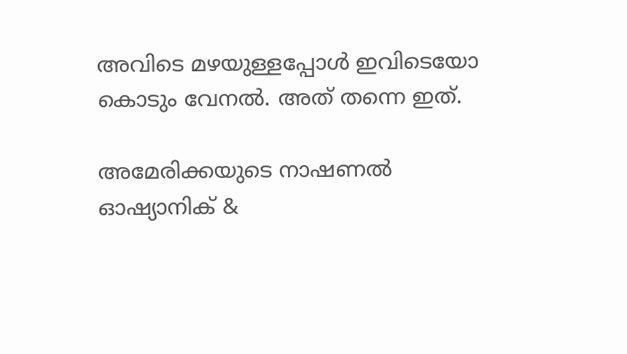അവിടെ മഴയുള്ളപ്പോൾ ഇവിടെയോ കൊടും വേനൽ. അത് തന്നെ ഇത്.

അമേരിക്കയുടെ നാഷണൽ ഓഷ്യാനിക് &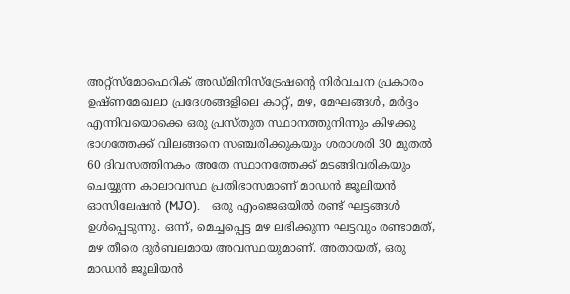അറ്റ്സ്മോഫെറിക് അഡ്മിനിസ്ട്രേഷന്റെ നി‌ർവചന പ്രകാരം ഉഷ്ണമേഖലാ പ്രദേശങ്ങളിലെ കാറ്റ്, മഴ, മേഘങ്ങൾ, മർദ്ദം എന്നിവയൊക്കെ ഒരു പ്രസ്തുത സ്ഥാനത്തുനിന്നും കിഴക്കു ഭാഗത്തേക്ക് വിലങ്ങനെ സഞ്ചരിക്കുകയും ശരാശരി 30 മുതൽ 60 ദിവസത്തിനകം അതേ സ്ഥാനത്തേക്ക് മടങ്ങിവരികയും ചെയ്യുന്ന കാലാവസ്ഥ പ്രതിഭാസമാണ് മാഡൻ ജൂലിയൻ ഓസിലേഷൻ (MJO).    ഒരു എംജെഒയിൽ രണ്ട് ഘട്ടങ്ങൾ ഉൾപ്പെടുന്നു. ഒന്ന്, മെച്ചപ്പെട്ട മഴ ലഭിക്കുന്ന ഘട്ടവും രണ്ടാമത്, മഴ തീരെ ദുർബലമായ അവസ്ഥയുമാണ്. അതായത്, ഒരു മാഡൻ ജൂലിയൻ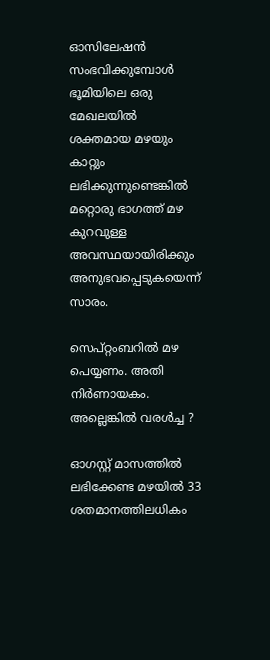ഓസിലേഷൻ സംഭവിക്കുമ്പോൾ ഭൂമിയിലെ ഒരു മേഖലയിൽ ശക്തമായ മഴയും കാറ്റും ലഭിക്കുന്നുണ്ടെങ്കിൽ മറ്റൊരു ഭാഗത്ത് മഴ കുറവുള്ള അവസ്ഥയായിരിക്കും അനുഭവപ്പെടുകയെന്ന് സാരം.

സെപ്റ്റംബറിൽ മഴ പെയ്യണം. അതി നിർണായകം. അല്ലെങ്കിൽ വരൾച്ച ?

ഓഗസ്റ്റ് മാസത്തിൽ ലഭിക്കേണ്ട മഴയിൽ 33 ശതമാനത്തിലധികം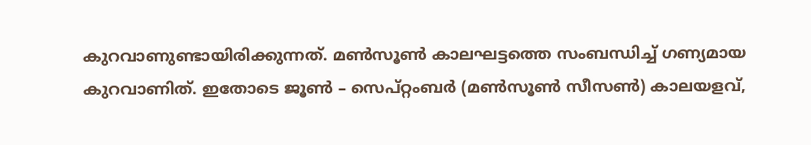കുറവാണുണ്ടായിരിക്കുന്നത്. മൺസൂൺ കാലഘട്ടത്തെ സംബന്ധിച്ച് ഗണ്യമായ കുറവാണിത്. ഇതോടെ ജൂൺ – സെപ്റ്റംബർ (മൺസൂൺ സീസൺ) കാലയളവ്,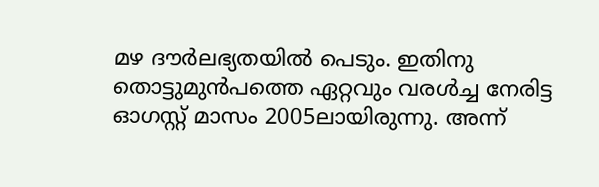മഴ ദൗർലഭ്യതയിൽ പെടും. ഇതിനു തൊട്ടുമുൻപത്തെ ഏറ്റവും വരൾച്ച നേരിട്ട ഓഗസ്റ്റ് മാസം 2005ലായിരുന്നു. അന്ന്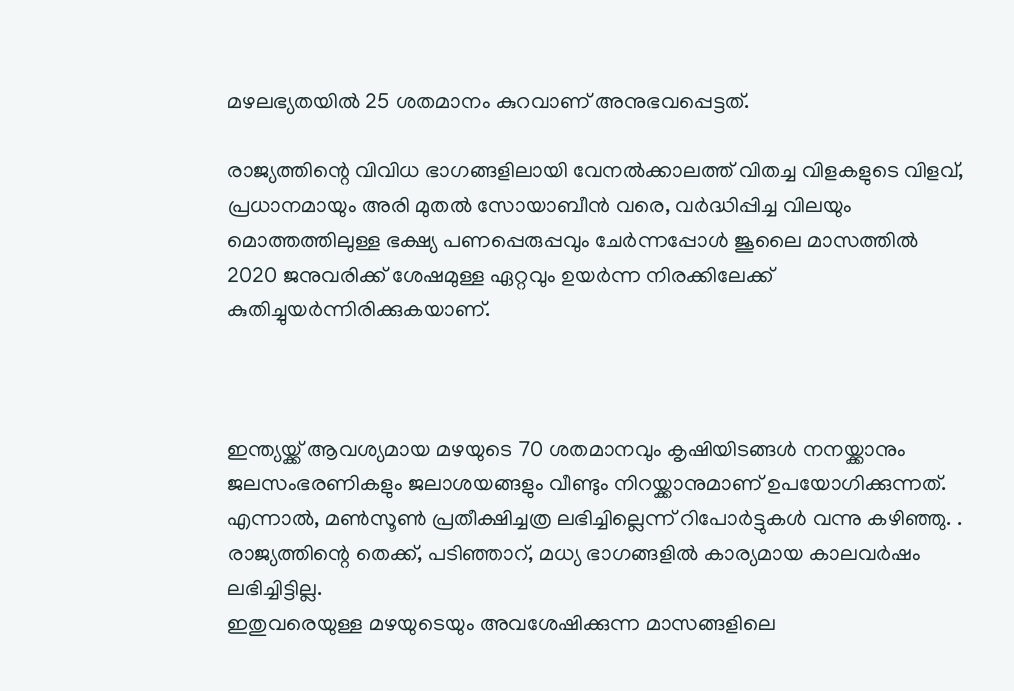മഴലഭ്യതയിൽ 25 ശതമാനം കുറവാണ് അനുഭവപ്പെട്ടത്.

രാജ്യത്തിന്റെ വിവിധ ഭാഗങ്ങളിലായി വേനൽക്കാലത്ത് വിതച്ച വിളകളുടെ വിളവ്, പ്രധാനമായും അരി മുതൽ സോയാബീൻ വരെ, വർദ്ധിപ്പിച്ച വിലയും മൊത്തത്തിലുള്ള ഭക്ഷ്യ പണപ്പെരുപ്പവും ചേർന്നപ്പോൾ ജൂലൈ മാസത്തിൽ 2020 ജനുവരിക്ക് ശേഷമുള്ള ഏറ്റവും ഉയർന്ന നിരക്കിലേക്ക് കുതിച്ചുയർന്നിരിക്കുകയാണ്.



ഇന്ത്യയ്ക്ക് ആവശ്യമായ മഴയുടെ 70 ശതമാനവും കൃഷിയിടങ്ങൾ നനയ്ക്കാനും ജലസംഭരണികളും ജലാശയങ്ങളും വീണ്ടും നിറയ്ക്കാനുമാണ് ഉപയോഗിക്കുന്നത്. എന്നാൽ, മൺസൂൺ പ്രതീക്ഷിച്ചത്ര ലഭിച്ചില്ലെന്ന് റിപോർട്ടുകൾ വന്നു കഴിഞ്ഞു. . രാജ്യത്തിന്റെ തെക്ക്, പടിഞ്ഞാറ്, മധ്യ ഭാഗങ്ങളിൽ കാര്യമായ കാലവർഷം ലഭിച്ചിട്ടില്ല.
ഇതുവരെയുള്ള മഴയുടെയും അവശേഷിക്കുന്ന മാസങ്ങളിലെ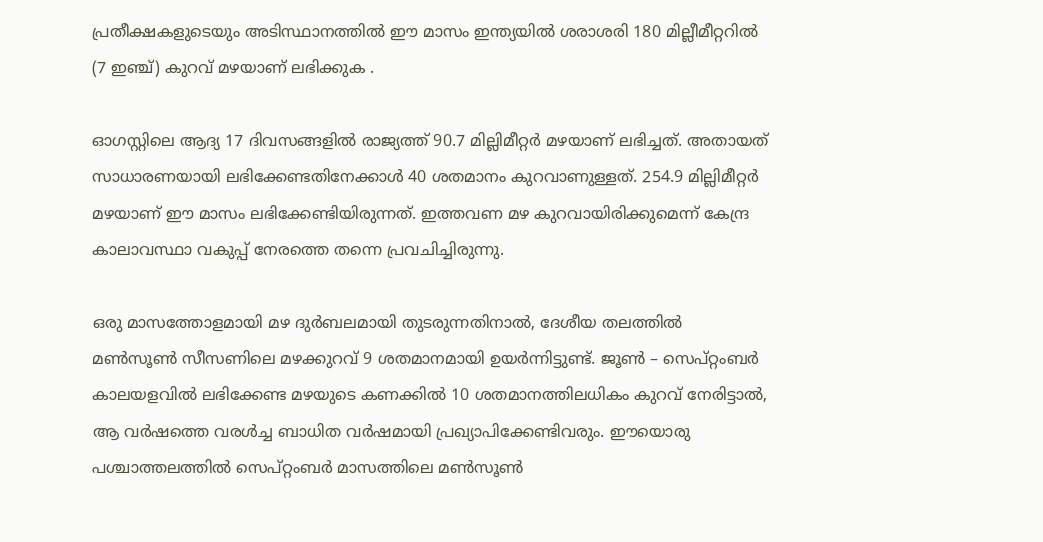പ്രതീക്ഷകളുടെയും അടിസ്ഥാനത്തിൽ ഈ മാസം ഇന്ത്യയിൽ ശരാശരി 180 മില്ലീമീറ്ററിൽ (7 ഇഞ്ച്) കുറവ് മഴയാണ് ലഭിക്കുക .

ഓഗസ്റ്റിലെ ആദ്യ 17 ദിവസങ്ങളിൽ രാജ്യത്ത് 90.7 മില്ലിമീറ്റർ മഴയാണ് ലഭിച്ചത്. അതായത് സാധാരണയായി ലഭിക്കേണ്ടതിനേക്കാൾ 40 ശതമാനം കുറവാണുള്ളത്. 254.9 മില്ലിമീറ്റർ മഴയാണ് ഈ മാസം ലഭിക്കേണ്ടിയിരുന്നത്. ഇത്തവണ മഴ കുറവായിരിക്കുമെന്ന് കേന്ദ്ര കാലാവസ്ഥാ വകുപ്പ് നേരത്തെ തന്നെ പ്രവചിച്ചിരുന്നു.

ഒരു മാസത്തോളമായി മഴ ദുർബലമായി തുടരുന്നതിനാൽ, ദേശീയ തലത്തിൽ മൺസൂൺ സീസണിലെ മഴക്കുറവ് 9 ശതമാനമായി ഉയർന്നിട്ടുണ്ട്. ജൂൺ – സെപ്റ്റംബർ കാലയളവിൽ ലഭിക്കേണ്ട മഴയുടെ കണക്കിൽ 10 ശതമാനത്തിലധികം കുറവ് നേരിട്ടാൽ, ആ വർഷത്തെ വരൾച്ച ബാധിത വർഷമായി പ്രഖ്യാപിക്കേണ്ടിവരും. ഈയൊരു പശ്ചാത്തലത്തിൽ സെപ്റ്റംബർ മാസത്തിലെ മൺസൂൺ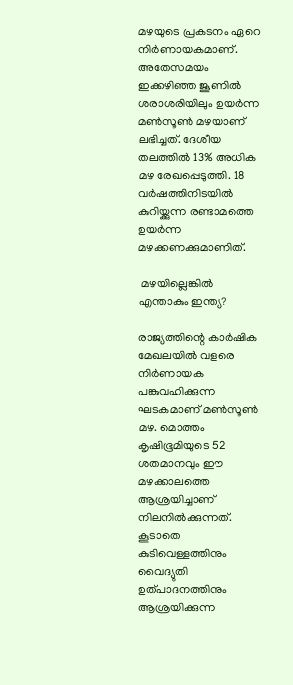മഴയുടെ പ്രകടനം ഏറെ നിർണായകമാണ്. അതേസമയം ഇക്കഴിഞ്ഞ ജൂണിൽ ശരാശരിയിലും ഉയർന്ന മൺസൂൺ മഴയാണ് ലഭിച്ചത്. ദേശീയ തലത്തിൽ 13% അധിക മഴ രേഖപ്പെടുത്തി. 18 വർഷത്തിനിടയിൽ കുറിയ്ക്കുന്ന രണ്ടാമത്തെ ഉയർന്ന മഴക്കണക്കുമാണിത്.

 മഴയില്ലെങ്കിൽ എന്താകും ഇന്ത്യ?

രാജ്യത്തിന്റെ കാർഷിക മേഖലയിൽ വളരെ നിർണായക പങ്കുവഹിക്കുന്ന ഘടകമാണ് മൺസൂൺ മഴ. മൊത്തം കൃഷിഭൂമിയുടെ 52 ശതമാനവും ഈ മഴക്കാലത്തെ ആശ്രയിച്ചാണ് നിലനിൽക്കുന്നത്. കൂടാതെ കുടിവെള്ളത്തിനും വൈദ്യുതി ഉത്പാദനത്തിനും ആശ്രയിക്കുന്ന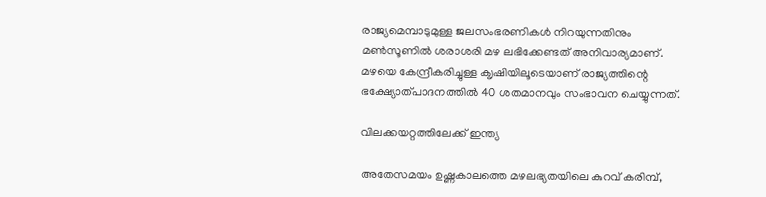രാജ്യമെമ്പാടുമുള്ള ജലസംഭരണികൾ നിറയുന്നതിനും മൺസൂണിൽ ശരാശരി മഴ ലഭിക്കേണ്ടത് അനിവാര്യമാണ്. മഴയെ കേന്ദ്രീകരിച്ചുള്ള ക‍ൃഷിയിലൂടെയാണ് രാജ്യത്തിന്റെ ഭക്ഷ്യോത്പാദനത്തിൽ 40 ശതമാനവും സംഭാവന ചെയ്യുന്നത്.

വിലക്കയറ്റത്തിലേക്ക് ഇന്ത്യ

അതേസമയം ഉഷ്ണകാലത്തെ മഴലഭ്യതയിലെ കുറവ് കരിമ്പ്,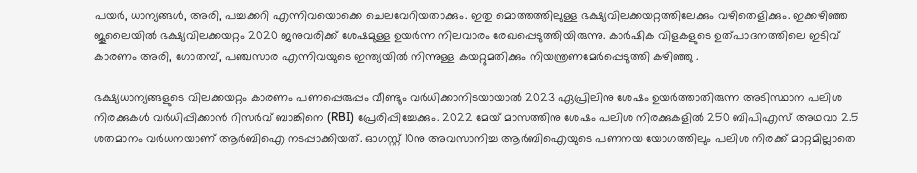പയർ, ധാന്യങ്ങൾ, അരി, പച്ചക്കറി എന്നിവയൊക്കെ ചെലവേറിയതാക്കും. ഇതു മൊത്തത്തിലുള്ള ഭക്ഷ്യവിലക്കയറ്റത്തിലേക്കും വഴിതെളിക്കും. ഇക്കഴിഞ്ഞ ജൂലൈയിൽ ഭക്ഷ്യവിലക്കയറ്റം 2020 ജനുവരിക്ക് ശേഷമുള്ള ഉയർന്ന നിലവാരം രേഖപ്പെടുത്തിയിരുന്നു. കാർഷിക വിളകളുടെ ഉത്പാദനത്തിലെ ഇടിവ് കാരണം അരി, ഗോതമ്പ്, പഞ്ചസാര എന്നിവയുടെ ഇന്ത്യയിൽ നിന്നുള്ള കയറ്റുമതിക്കും നിയന്ത്രണമേർപ്പെടുത്തി കഴിഞ്ഞു .

ഭക്ഷ്യധാന്യങ്ങളുടെ വിലക്കയറ്റം കാരണം പണപ്പെരുപ്പം വീണ്ടും വർധിക്കാനിടയായാൽ 2023 ഏപ്രിലിനു ശേഷം ഉയർത്താതിരുന്ന അടിസ്ഥാന പലിശ നിരക്കുകൾ വർധിപ്പിക്കാൻ റിസർവ് ബാങ്കിനെ (RBI) പ്രേരിപ്പിച്ചേക്കും. 2022 മേയ് മാസത്തിനു ശേഷം പലിശ നിരക്കുകളിൽ 250 ബിപിഎസ് അഥവാ 2.5 ശതമാനം വർധനയാണ് ആർബിഐ നടപ്പാക്കിയത്. ഓഗസ്റ്റ് 10നു അവസാനിച്ച ആർബിഐയുടെ പണനയ യോഗത്തിലും പലിശ നിരക്ക് മാറ്റമില്ലാതെ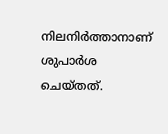നിലനിർത്താനാണ് ശുപാർശ ചെയ്തത്.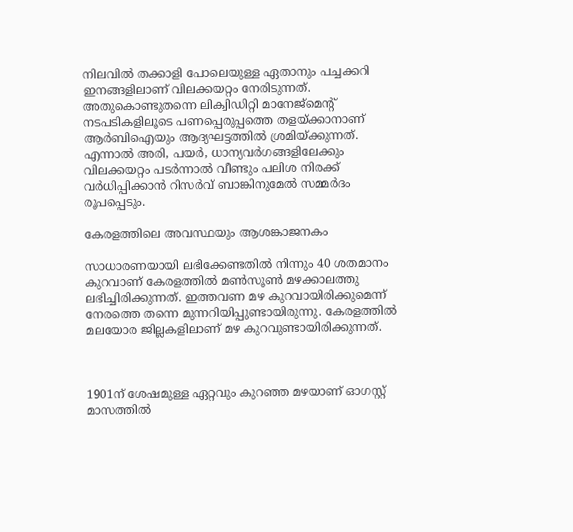നിലവിൽ തക്കാളി പോലെയുള്ള ഏതാനും പച്ചക്കറി ഇനങ്ങളിലാണ് വിലക്കയറ്റം നേരിടുന്നത്. അതുകൊണ്ടുതന്നെ ലിക്വിഡിറ്റി മാനേജ്മെന്റ് നടപടികളിലൂടെ പണപ്പെരുപ്പത്തെ തളയ്ക്കാനാണ് ആർബിഐയും ആദ്യഘട്ടത്തിൽ ശ്രമിയ്ക്കുന്നത്. എന്നാൽ അരി, പയർ, ധാന്യവർഗങ്ങളിലേക്കും വിലക്കയറ്റം പടർന്നാൽ വീണ്ടും പലിശ നിരക്ക് വർധിപ്പിക്കാൻ റിസ‌ർവ് ബാങ്കിനുമേൽ സമ്മർദം രൂപപ്പെടും.

കേരളത്തിലെ അവസ്ഥയും ആശങ്കാജനകം

സാധാരണയായി ലഭിക്കേണ്ടതിൽ നിന്നും 40 ശതമാനം കുറവാണ് കേരളത്തിൽ മൺസൂൺ മഴക്കാലത്തു ലഭിച്ചിരിക്കുന്നത്. ഇത്തവണ മഴ കുറവായിരിക്കുമെന്ന് നേരത്തെ തന്നെ മുന്നറിയിപ്പുണ്ടായിരുന്നു. കേരളത്തിൽ മലയോര ജില്ലകളിലാണ് മഴ കുറവുണ്ടായിരിക്കുന്നത്.



1901ന് ശേഷമുള്ള ഏറ്റവും കുറഞ്ഞ മഴയാണ് ഓഗസ്റ്റ് മാസത്തിൽ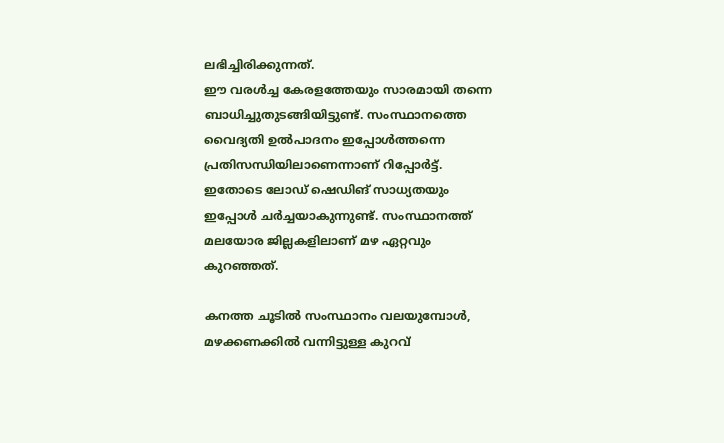ലഭിച്ചിരിക്കുന്നത്.
ഈ വരൾച്ച കേരളത്തേയും സാരമായി തന്നെ ബാധിച്ചുതുടങ്ങിയിട്ടുണ്ട്. സംസ്ഥാനത്തെ വൈദ്യതി ഉൽപാദനം ഇപ്പോൾത്തന്നെ പ്രതിസന്ധിയിലാണെന്നാണ് റിപ്പോർട്ട്. ഇതോടെ ലോഡ് ഷെഡിങ് സാധ്യതയും ഇപ്പോൾ ചർച്ചയാകുന്നുണ്ട്. സംസ്ഥാനത്ത് മലയേ‍ാര ജില്ലകളിലാണ് മഴ ഏറ്റവും കുറഞ്ഞത്.

കനത്ത ചൂടില്‍ സംസ്ഥാനം വലയുമ്പോള്‍, മഴക്കണക്കില്‍ വന്നിട്ടുള്ള കുറവ്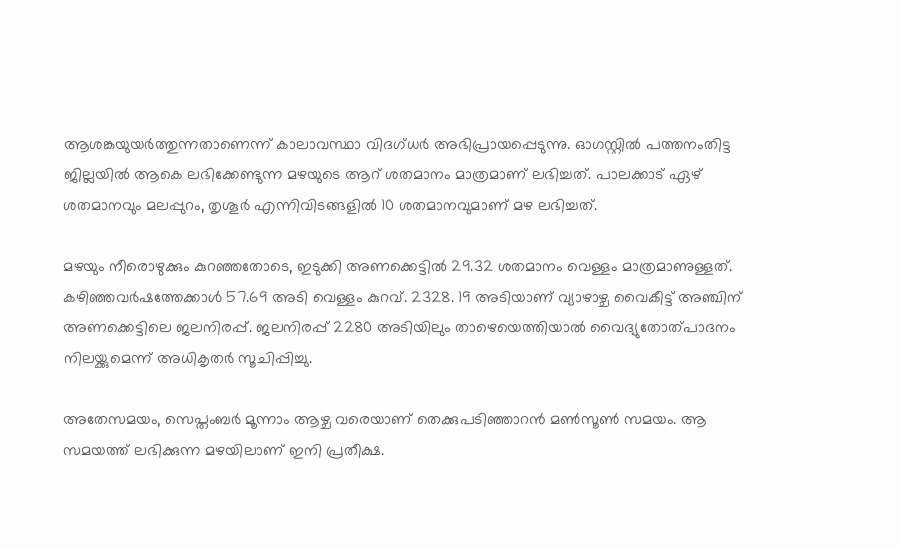ആശങ്കയുയര്‍ത്തുന്നതാണെന്ന് കാലാവസ്ഥാ വിദഗ്ധര്‍ അഭിപ്രായപ്പെടുന്നു. ഓഗസ്റ്റില്‍ പത്തനംതിട്ട ജില്ലയില്‍ ആകെ ലഭിക്കേണ്ടുന്ന മഴയുടെ ആറ് ശതമാനം മാത്രമാണ് ലഭിച്ചത്. പാലക്കാട് ഏഴ് ശതമാനവും മലപ്പുറം, തൃശൂര്‍ എന്നിവിടങ്ങളില്‍ 10 ശതമാനവുമാണ് മഴ ലഭിച്ചത്.

മഴയും നീരൊഴുക്കും കുറഞ്ഞതോടെ, ഇടുക്കി അണക്കെട്ടില്‍ 29.32 ശതമാനം വെള്ളം മാത്രമാണുള്ളത്. കഴിഞ്ഞവര്‍ഷത്തേക്കാള്‍ 57.69 അടി വെള്ളം കുറവ്. 2328. 19 അടിയാണ് വ്യാഴാഴ്ച വൈകീട്ട് അഞ്ചിന് അണക്കെട്ടിലെ ജലനിരപ്പ്. ജലനിരപ്പ് 2280 അടിയിലും താഴെയെത്തിയാല്‍ വൈദ്യുതോത്പാദനം നിലയ്ക്കുമെന്ന് അധികൃതര്‍ സൂചിപ്പിച്ചു.

അതേസമയം, സെപ്തംബര്‍ മൂന്നാം ആഴ്ച വരെയാണ് തെക്കുപടിഞ്ഞാറന്‍ മണ്‍സൂണ്‍ സമയം. ആ സമയത്ത് ലഭിക്കുന്ന മഴയിലാണ് ഇനി പ്രതീക്ഷ.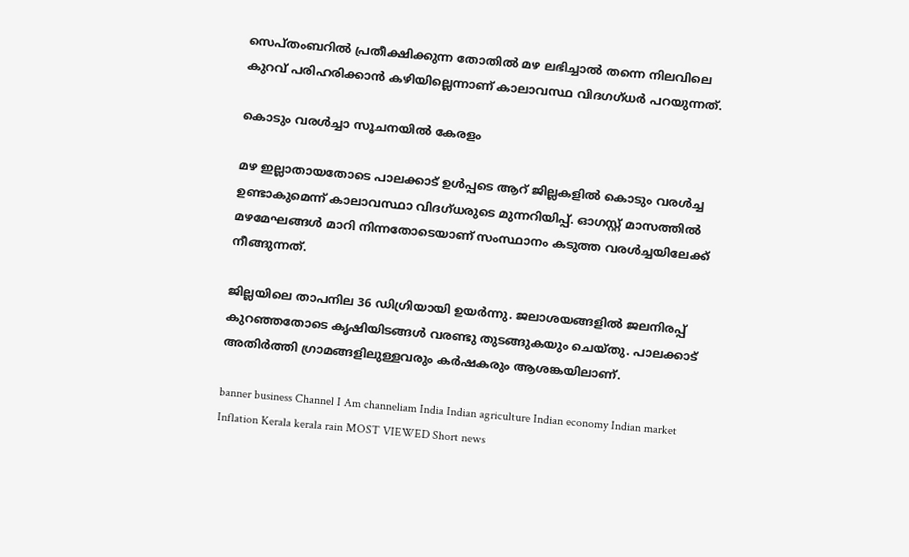സെപ്തംബറില്‍ പ്രതീക്ഷിക്കുന്ന തോതില്‍ മഴ ലഭിച്ചാല്‍ തന്നെ നിലവിലെ കുറവ് പരിഹരിക്കാന്‍ കഴിയില്ലെന്നാണ് കാലാവസ്ഥ വിദഗഗ്ധര്‍ പറയുന്നത്.

കൊടും വരൾച്ചാ സൂചനയിൽ കേരളം

മഴ ഇല്ലാതായതോടെ പാലക്കാട് ഉള്‍പ്പടെ ആറ് ജില്ലകളില്‍ കൊടും വരള്‍ച്ച ഉണ്ടാകുമെന്ന് കാലാവസ്ഥാ വിദഗ്ധരുടെ മുന്നറിയിപ്പ്. ഓഗസ്റ്റ് മാസത്തില്‍ മഴമേഘങ്ങള്‍ മാറി നിന്നതോടെയാണ് സംസ്ഥാനം കടുത്ത വരള്‍ച്ചയിലേക്ക് നീങ്ങുന്നത്.

ജില്ലയിലെ താപനില 36 ഡിഗ്രിയായി ഉയര്‍ന്നു. ജലാശയങ്ങളില്‍ ജലനിരപ്പ് കുറഞ്ഞതോടെ കൃഷിയിടങ്ങള്‍ വരണ്ടു തുടങ്ങുകയും ചെയ്തു. പാലക്കാട് അതിര്‍ത്തി ഗ്രാമങ്ങളിലുള്ളവരും കര്‍ഷകരും ആശങ്കയിലാണ്.

banner business Channel I Am channeliam India Indian agriculture Indian economy Indian market Inflation Kerala kerala rain MOST VIEWED Short news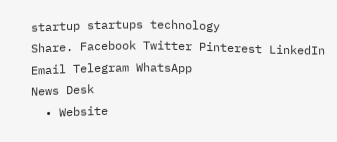startup startups technology
Share. Facebook Twitter Pinterest LinkedIn Email Telegram WhatsApp
News Desk
  • Website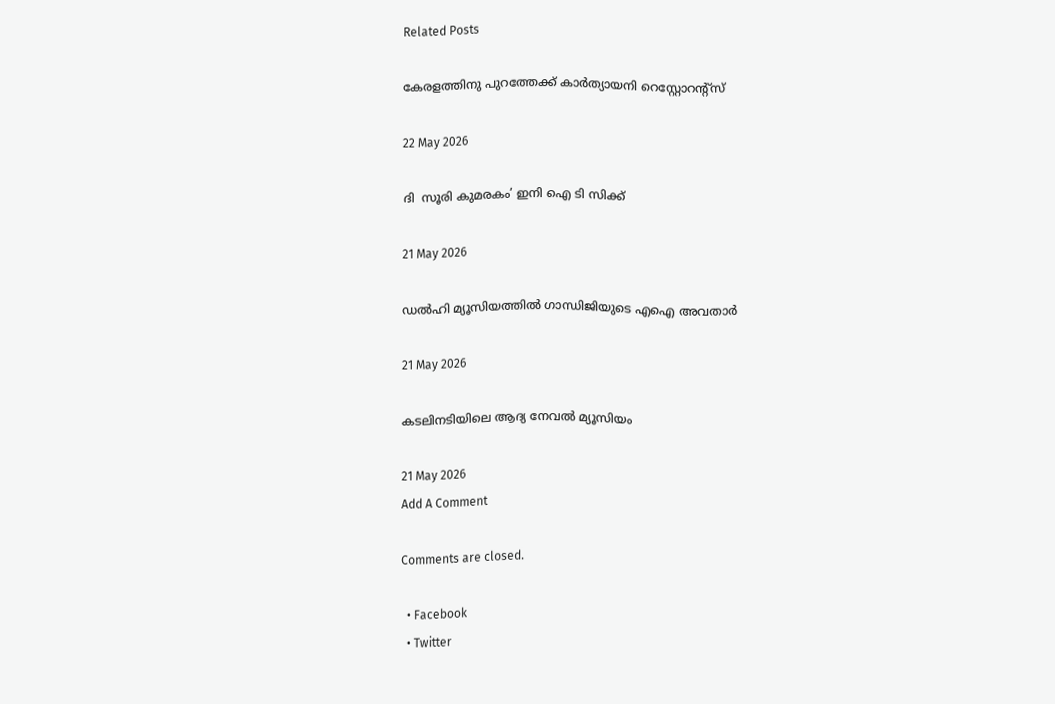Related Posts

കേരളത്തിനു പുറത്തേക്ക് കാർത്യായനി റെസ്റ്റോറന്റ്സ്

22 May 2026

ദി  സൂരി കുമരകം’ ഇനി ഐ ടി സിക്ക്

21 May 2026

ഡൽഹി മ്യൂസിയത്തിൽ ഗാന്ധിജിയുടെ എഐ അവതാർ

21 May 2026

കടലിനടിയിലെ ആദ്യ നേവൽ മ്യൂസിയം

21 May 2026
Add A Comment

Comments are closed.

  • Facebook
  • Twitter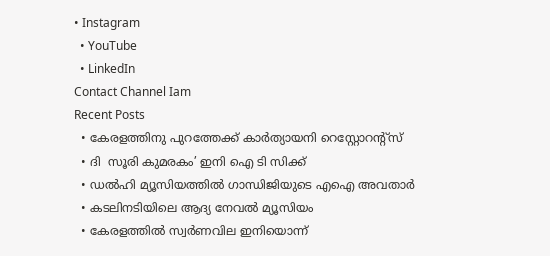• Instagram
  • YouTube
  • LinkedIn
Contact Channel Iam
Recent Posts
  • കേരളത്തിനു പുറത്തേക്ക് കാർത്യായനി റെസ്റ്റോറന്റ്സ്
  • ദി  സൂരി കുമരകം’ ഇനി ഐ ടി സിക്ക്
  • ഡൽഹി മ്യൂസിയത്തിൽ ഗാന്ധിജിയുടെ എഐ അവതാർ
  • കടലിനടിയിലെ ആദ്യ നേവൽ മ്യൂസിയം
  • കേരളത്തിൽ സ്വർണവില ഇനിയൊന്ന്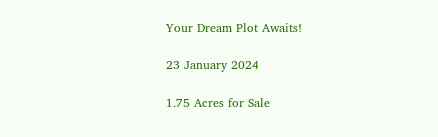Your Dream Plot Awaits!

23 January 2024

1.75 Acres for Sale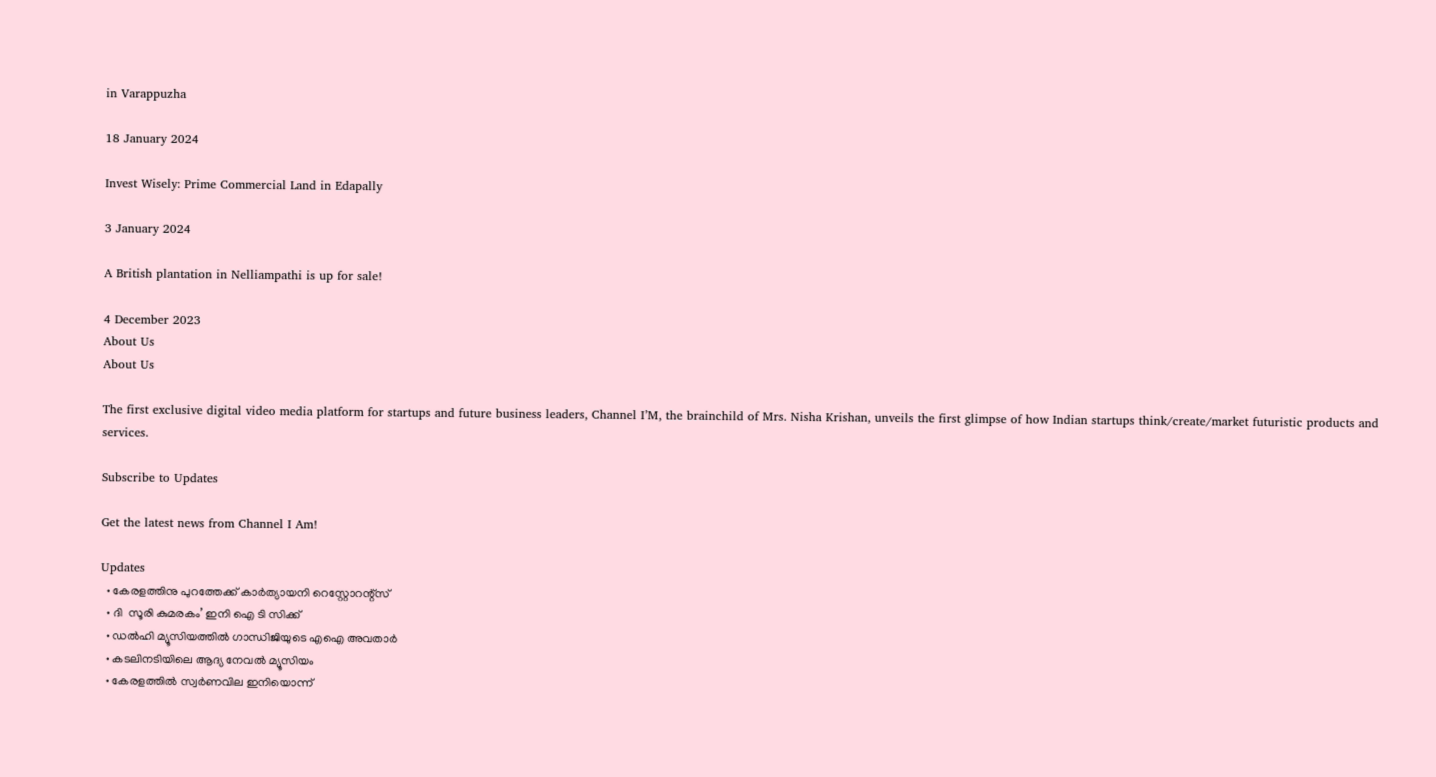in Varappuzha

18 January 2024

Invest Wisely: Prime Commercial Land in Edapally

3 January 2024

A British plantation in Nelliampathi is up for sale!

4 December 2023
About Us
About Us

The first exclusive digital video media platform for startups and future business leaders, Channel I’M, the brainchild of Mrs. Nisha Krishan, unveils the first glimpse of how Indian startups think/create/market futuristic products and services.

Subscribe to Updates

Get the latest news from Channel I Am!

Updates
  • കേരളത്തിനു പുറത്തേക്ക് കാർത്യായനി റെസ്റ്റോറന്റ്സ്
  • ദി  സൂരി കുമരകം’ ഇനി ഐ ടി സിക്ക്
  • ഡൽഹി മ്യൂസിയത്തിൽ ഗാന്ധിജിയുടെ എഐ അവതാർ
  • കടലിനടിയിലെ ആദ്യ നേവൽ മ്യൂസിയം
  • കേരളത്തിൽ സ്വർണവില ഇനിയൊന്ന്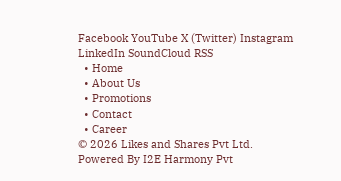Facebook YouTube X (Twitter) Instagram LinkedIn SoundCloud RSS
  • Home
  • About Us
  • Promotions
  • Contact
  • Career
© 2026 Likes and Shares Pvt Ltd. Powered By I2E Harmony Pvt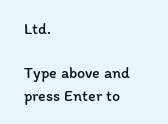Ltd.

Type above and press Enter to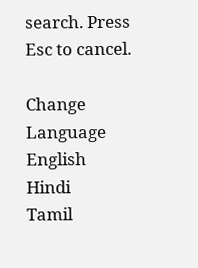search. Press Esc to cancel.

Change Language
English
Hindi
Tamil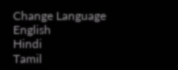Change Language
English
Hindi
Tamil